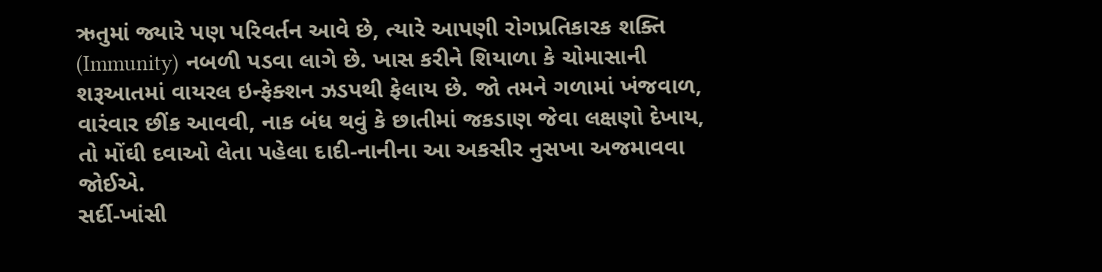ઋતુમાં જ્યારે પણ પરિવર્તન આવે છે, ત્યારે આપણી રોગપ્રતિકારક શક્તિ (Immunity) નબળી પડવા લાગે છે. ખાસ કરીને શિયાળા કે ચોમાસાની શરૂઆતમાં વાયરલ ઇન્ફેક્શન ઝડપથી ફેલાય છે. જો તમને ગળામાં ખંજવાળ, વારંવાર છીંક આવવી, નાક બંધ થવું કે છાતીમાં જકડાણ જેવા લક્ષણો દેખાય, તો મોંઘી દવાઓ લેતા પહેલા દાદી-નાનીના આ અકસીર નુસખા અજમાવવા જોઈએ.
સર્દી-ખાંસી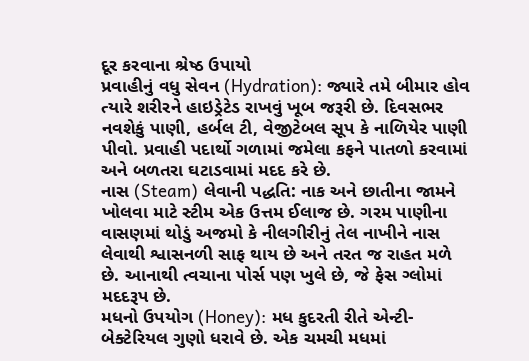દૂર કરવાના શ્રેષ્ઠ ઉપાયો
પ્રવાહીનું વધુ સેવન (Hydration): જ્યારે તમે બીમાર હોવ ત્યારે શરીરને હાઇડ્રેટેડ રાખવું ખૂબ જરૂરી છે. દિવસભર નવશેકું પાણી, હર્બલ ટી, વેજીટેબલ સૂપ કે નાળિયેર પાણી પીવો. પ્રવાહી પદાર્થો ગળામાં જમેલા કફને પાતળો કરવામાં અને બળતરા ઘટાડવામાં મદદ કરે છે.
નાસ (Steam) લેવાની પદ્ધતિ: નાક અને છાતીના જામને ખોલવા માટે સ્ટીમ એક ઉત્તમ ઈલાજ છે. ગરમ પાણીના વાસણમાં થોડું અજમો કે નીલગીરીનું તેલ નાખીને નાસ લેવાથી શ્વાસનળી સાફ થાય છે અને તરત જ રાહત મળે છે. આનાથી ત્વચાના પોર્સ પણ ખુલે છે, જે ફેસ ગ્લોમાં મદદરૂપ છે.
મધનો ઉપયોગ (Honey): મધ કુદરતી રીતે એન્ટી-બેક્ટેરિયલ ગુણો ધરાવે છે. એક ચમચી મધમાં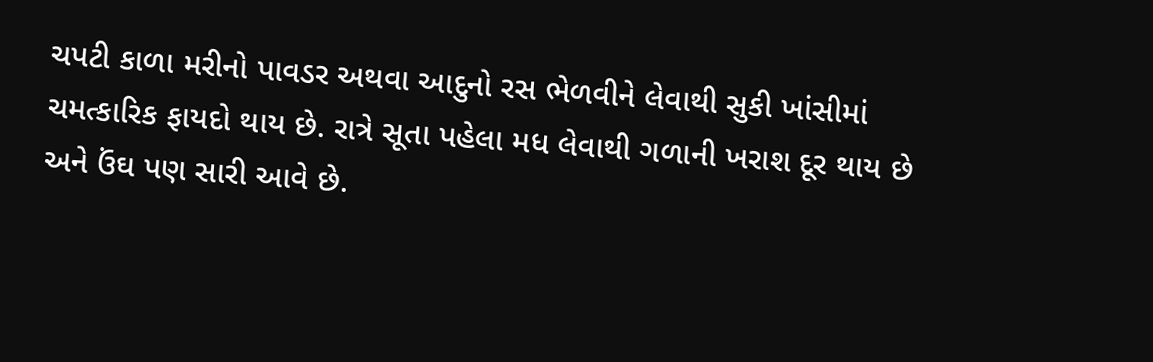ચપટી કાળા મરીનો પાવડર અથવા આદુનો રસ ભેળવીને લેવાથી સુકી ખાંસીમાં ચમત્કારિક ફાયદો થાય છે. રાત્રે સૂતા પહેલા મધ લેવાથી ગળાની ખરાશ દૂર થાય છે અને ઉંઘ પણ સારી આવે છે.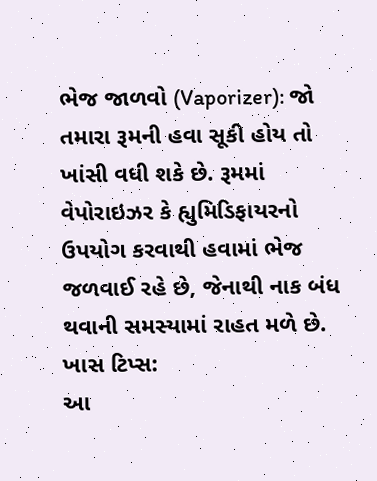ભેજ જાળવો (Vaporizer): જો તમારા રૂમની હવા સૂકી હોય તો ખાંસી વધી શકે છે. રૂમમાં વેપોરાઇઝર કે હ્યુમિડિફાયરનો ઉપયોગ કરવાથી હવામાં ભેજ જળવાઈ રહે છે, જેનાથી નાક બંધ થવાની સમસ્યામાં રાહત મળે છે.
ખાસ ટિપ્સ:
આ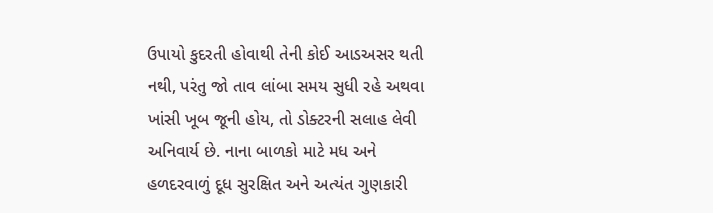ઉપાયો કુદરતી હોવાથી તેની કોઈ આડઅસર થતી નથી, પરંતુ જો તાવ લાંબા સમય સુધી રહે અથવા ખાંસી ખૂબ જૂની હોય, તો ડોક્ટરની સલાહ લેવી અનિવાર્ય છે. નાના બાળકો માટે મધ અને હળદરવાળું દૂધ સુરક્ષિત અને અત્યંત ગુણકારી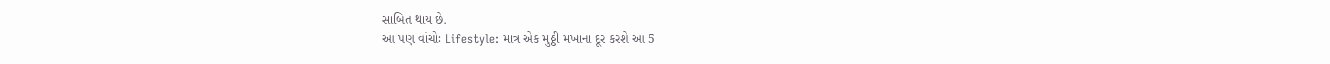સાબિત થાય છે.
આ પણ વાંચોઃ Lifestyle: માત્ર એક મુઠ્ઠી મખાના દૂર કરશે આ 5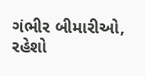ગંભીર બીમારીઓ, રહેશો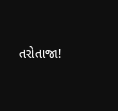તરોતાજા!